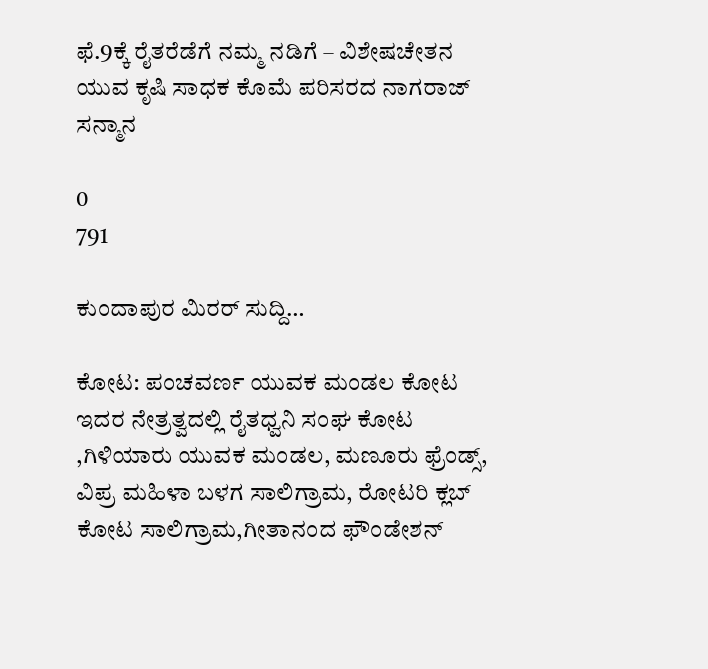ಫೆ.9ಕ್ಕೆ ರೈತರೆಡೆಗೆ ನಮ್ಮ ನಡಿಗೆ – ವಿಶೇಷಚೇತನ ಯುವ ಕೃಷಿ ಸಾಧಕ ಕೊಮೆ ಪರಿಸರದ ನಾಗರಾಜ್ ಸನ್ಮಾನ

0
791

ಕುಂದಾಪುರ ಮಿರರ್ ಸುದ್ದಿ…

ಕೋಟ: ಪಂಚವರ್ಣ ಯುವಕ ಮಂಡಲ ಕೋಟ ಇದರ ನೇತ್ರತ್ವದಲ್ಲಿ ರೈತಧ್ವನಿ ಸಂಘ ಕೋಟ ,ಗಿಳಿಯಾರು ಯುವಕ ಮಂಡಲ, ಮಣೂರು ಫ್ರೆಂಡ್ಸ್, ವಿಪ್ರ ಮಹಿಳಾ ಬಳಗ ಸಾಲಿಗ್ರಾಮ, ರೋಟರಿ ಕ್ಲಬ್ ಕೋಟ ಸಾಲಿಗ್ರಾಮ,ಗೀತಾನಂದ ಫೌಂಡೇಶನ್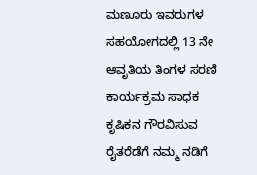ಮಣೂರು ಇವರುಗಳ ಸಹಯೋಗದಲ್ಲಿ 13 ನೇ ಆವೃತಿಯ ತಿಂಗಳ ಸರಣಿ ಕಾರ್ಯಕ್ರಮ ಸಾಧಕ ಕೃಷಿಕನ ಗೌರವಿಸುವ ರೈತರೆಡೆಗೆ ನಮ್ಮ ನಡಿಗೆ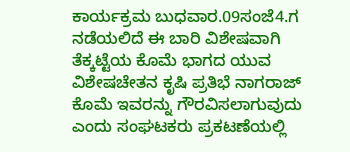ಕಾರ್ಯಕ್ರಮ ಬುಧವಾರ.09ಸಂಜೆ4.ಗ ನಡೆಯಲಿದೆ ಈ ಬಾರಿ ವಿಶೇಷವಾಗಿ ತೆಕ್ಕಟ್ಟೆಯ ಕೊಮೆ ಭಾಗದ ಯುವ ವಿಶೇಷಚೇತನ ಕೃಷಿ ಪ್ರತಿಭೆ ನಾಗರಾಜ್ ಕೊಮೆ ಇವರನ್ನು ಗೌರವಿಸಲಾಗುವುದು ಎಂದು ಸಂಘಟಕರು ಪ್ರಕಟಣೆಯಲ್ಲಿ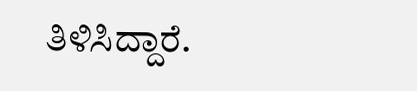ತಿಳಿಸಿದ್ದಾರೆ.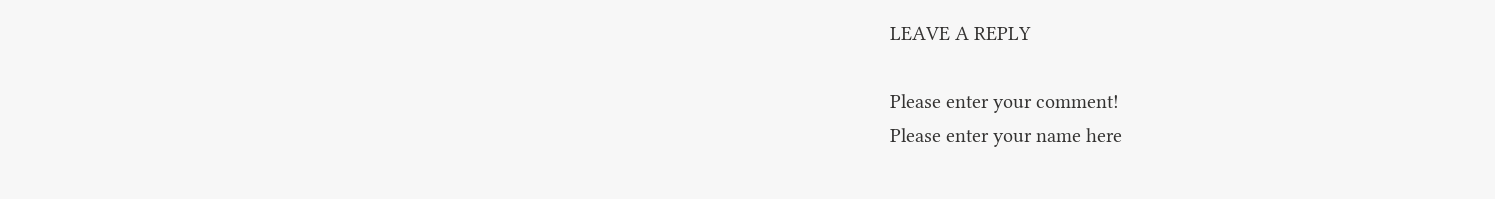LEAVE A REPLY

Please enter your comment!
Please enter your name here